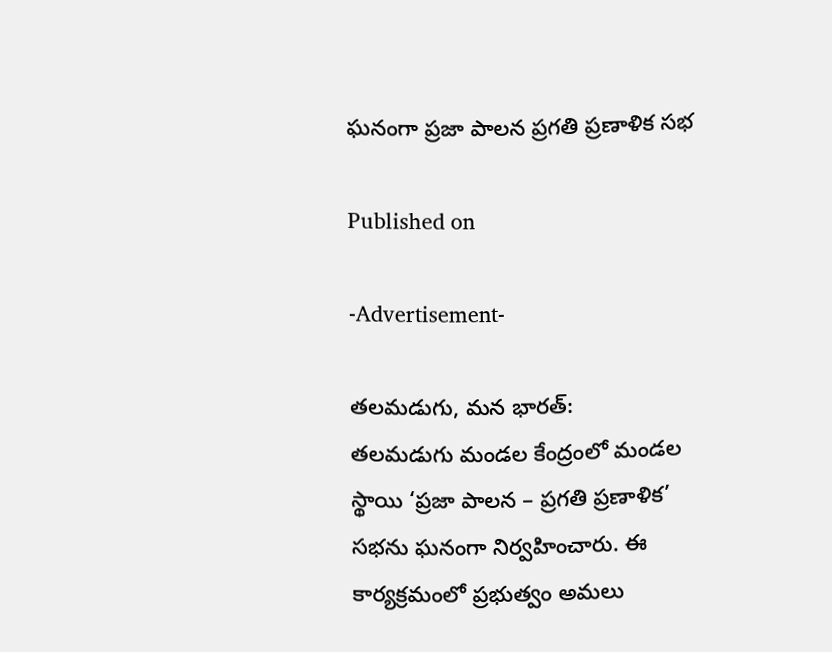ఘనంగా ప్రజా పాలన ప్రగతి ప్రణాళిక సభ

Published on

-Advertisement-

తలమడుగు, మన భారత్:
తలమడుగు మండల కేంద్రంలో మండల స్థాయి ‘ప్రజా పాలన – ప్రగతి ప్రణాళిక’ సభను ఘనంగా నిర్వహించారు. ఈ కార్యక్రమంలో ప్రభుత్వం అమలు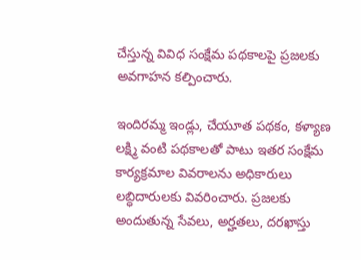చేస్తున్న వివిధ సంక్షేమ పథకాలపై ప్రజలకు అవగాహన కల్పించారు.

ఇందిరమ్మ ఇండ్లు, చేయూత పథకం, కళ్యాణ లక్ష్మి వంటి పథకాలతో పాటు ఇతర సంక్షేమ కార్యక్రమాల వివరాలను అధికారులు లబ్ధిదారులకు వివరించారు. ప్రజలకు అందుతున్న సేవలు, అర్హతలు, దరఖాస్తు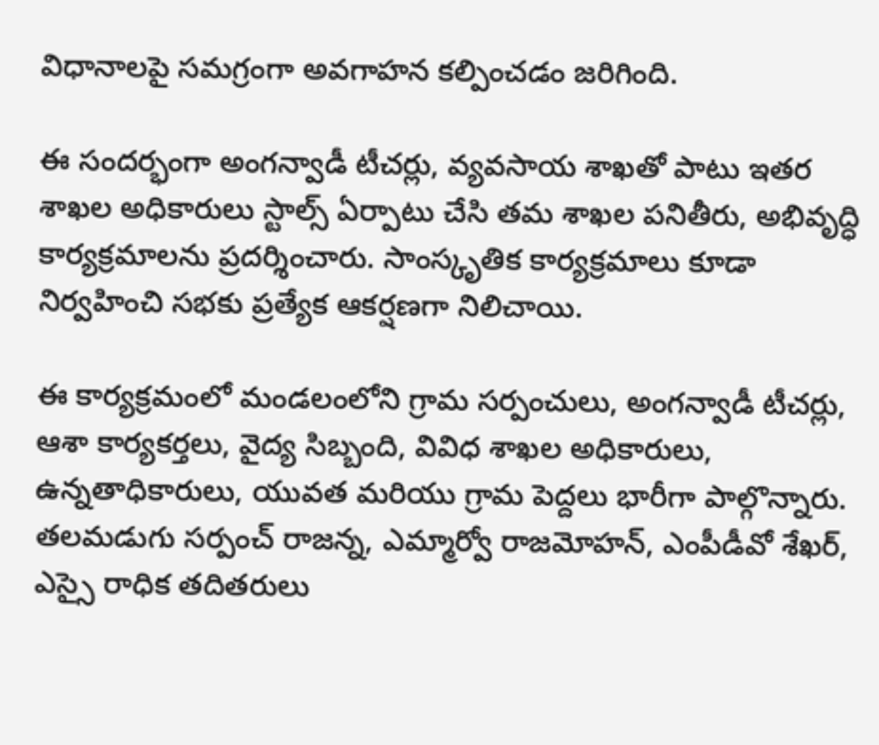విధానాలపై సమగ్రంగా అవగాహన కల్పించడం జరిగింది.

ఈ సందర్భంగా అంగన్వాడీ టీచర్లు, వ్యవసాయ శాఖతో పాటు ఇతర శాఖల అధికారులు స్టాల్స్ ఏర్పాటు చేసి తమ శాఖల పనితీరు, అభివృద్ధి కార్యక్రమాలను ప్రదర్శించారు. సాంస్కృతిక కార్యక్రమాలు కూడా నిర్వహించి సభకు ప్రత్యేక ఆకర్షణగా నిలిచాయి.

ఈ కార్యక్రమంలో మండలంలోని గ్రామ సర్పంచులు, అంగన్వాడీ టీచర్లు, ఆశా కార్యకర్తలు, వైద్య సిబ్బంది, వివిధ శాఖల అధికారులు, ఉన్నతాధికారులు, యువత మరియు గ్రామ పెద్దలు భారీగా పాల్గొన్నారు. తలమడుగు సర్పంచ్ రాజన్న, ఎమ్మార్వో రాజమోహన్, ఎంపీడీవో శేఖర్, ఎస్సై రాధిక తదితరులు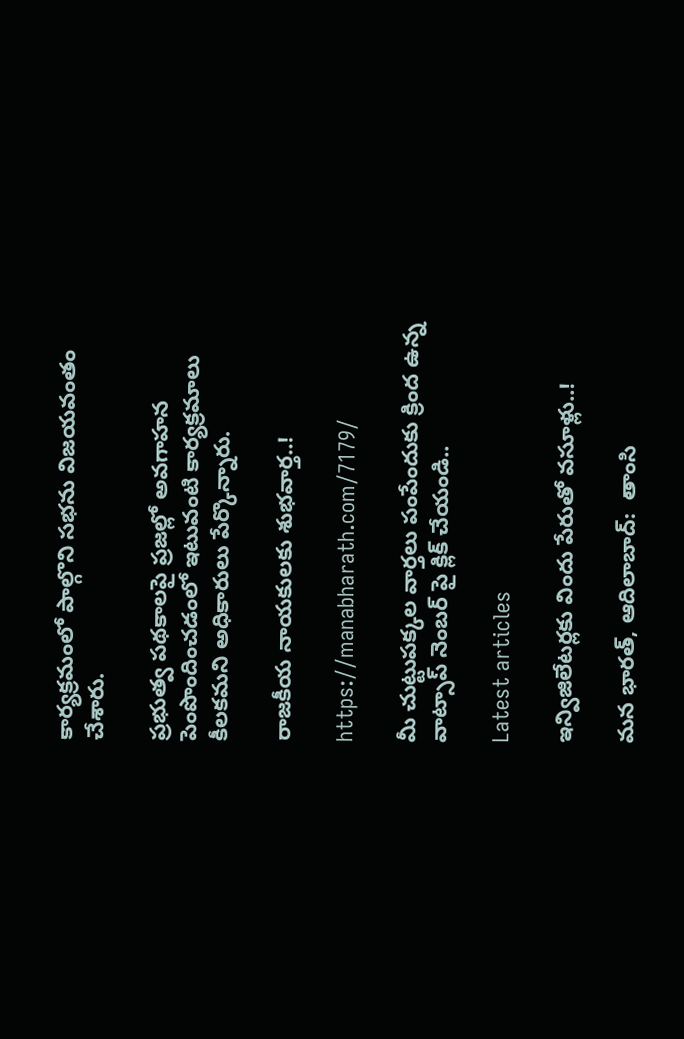కార్యక్రమంలో పాల్గొని సభను విజయవంతం చేశారు.

ప్రభుత్వ పథకాలపై ప్రజల్లో అవగాహన పెంపొందించడంలో ఇటువంటి కార్యక్రమాలు కీలకమని అధికారులు పేర్కొన్నారు.

రాజకీయ నాయకులకు శుభవార్త..!

https://manabharath.com/7179/

మీ చుట్టుపక్కల వార్తలు పంపేందుకు క్రింద ఉన్న వాట్సాప్ నెంబర్ పై క్లిక్ చేయండి..

Latest articles

ఇన్విజిలేటర్లకు విందు పేరుతో వసూళ్లు..!

మన భారత్, ఆదిలాబాద్:  తాంసి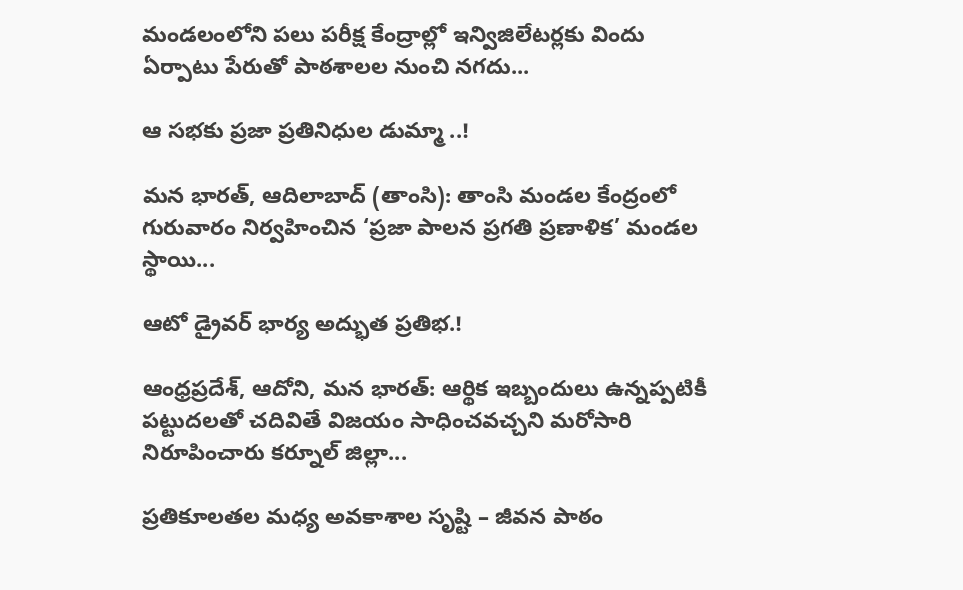మండలంలోని పలు పరీక్ష కేంద్రాల్లో ఇన్విజిలేటర్లకు విందు ఏర్పాటు పేరుతో పాఠశాలల నుంచి నగదు...

ఆ సభకు ప్రజా ప్రతినిధుల డుమ్మా ..!

మన భారత్, ఆదిలాబాద్ (తాంసి): తాంసి మండల కేంద్రంలో గురువారం నిర్వహించిన ‘ప్రజా పాలన ప్రగతి ప్రణాళిక’ మండల స్థాయి...

ఆటో డ్రైవర్ భార్య అద్భుత ప్రతిభ.!

ఆంధ్రప్రదేశ్, ఆదోని, మన భారత్: ఆర్థిక ఇబ్బందులు ఉన్నప్పటికీ పట్టుదలతో చదివితే విజయం సాధించవచ్చని మరోసారి నిరూపించారు కర్నూల్ జిల్లా...

ప్రతికూలతల మధ్య అవకాశాల సృష్టి – జీవన పాఠం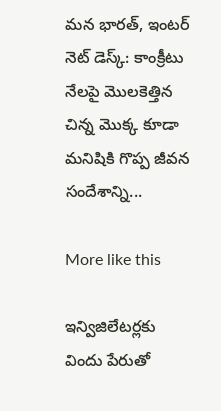మన భారత్, ఇంటర్ నెట్ డెస్క్: కాంక్రీటు నేలపై మొలకెత్తిన చిన్న మొక్క కూడా మనిషికి గొప్ప జీవన సందేశాన్ని...

More like this

ఇన్విజిలేటర్లకు విందు పేరుతో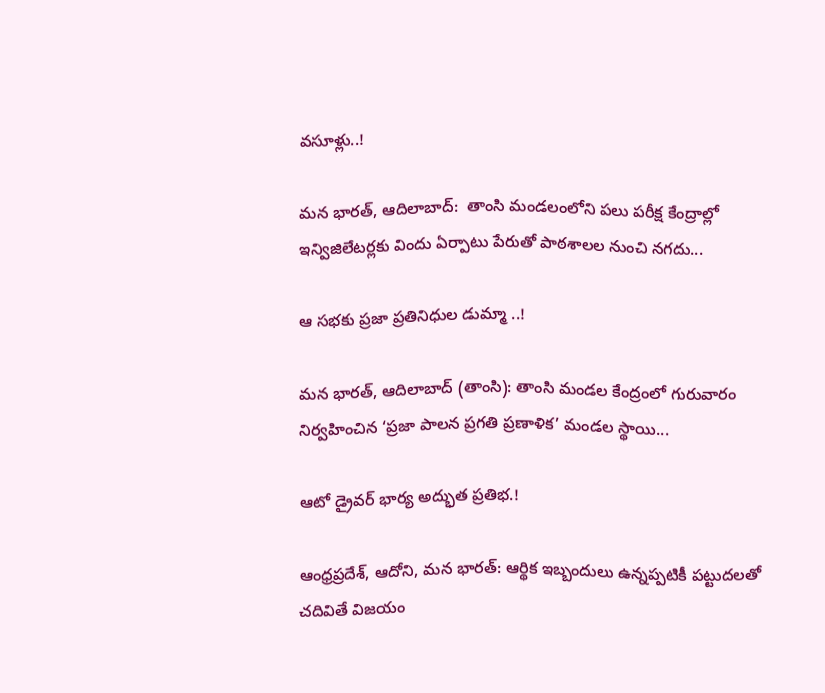వసూళ్లు..!

మన భారత్, ఆదిలాబాద్:  తాంసి మండలంలోని పలు పరీక్ష కేంద్రాల్లో ఇన్విజిలేటర్లకు విందు ఏర్పాటు పేరుతో పాఠశాలల నుంచి నగదు...

ఆ సభకు ప్రజా ప్రతినిధుల డుమ్మా ..!

మన భారత్, ఆదిలాబాద్ (తాంసి): తాంసి మండల కేంద్రంలో గురువారం నిర్వహించిన ‘ప్రజా పాలన ప్రగతి ప్రణాళిక’ మండల స్థాయి...

ఆటో డ్రైవర్ భార్య అద్భుత ప్రతిభ.!

ఆంధ్రప్రదేశ్, ఆదోని, మన భారత్: ఆర్థిక ఇబ్బందులు ఉన్నప్పటికీ పట్టుదలతో చదివితే విజయం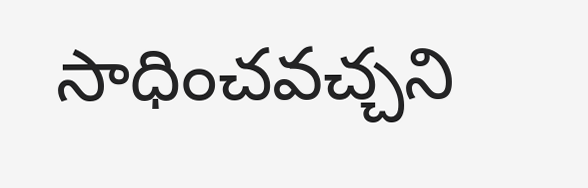సాధించవచ్చని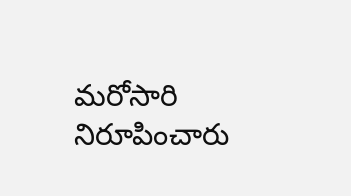మరోసారి నిరూపించారు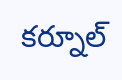కర్నూల్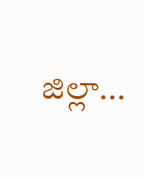జిల్లా...